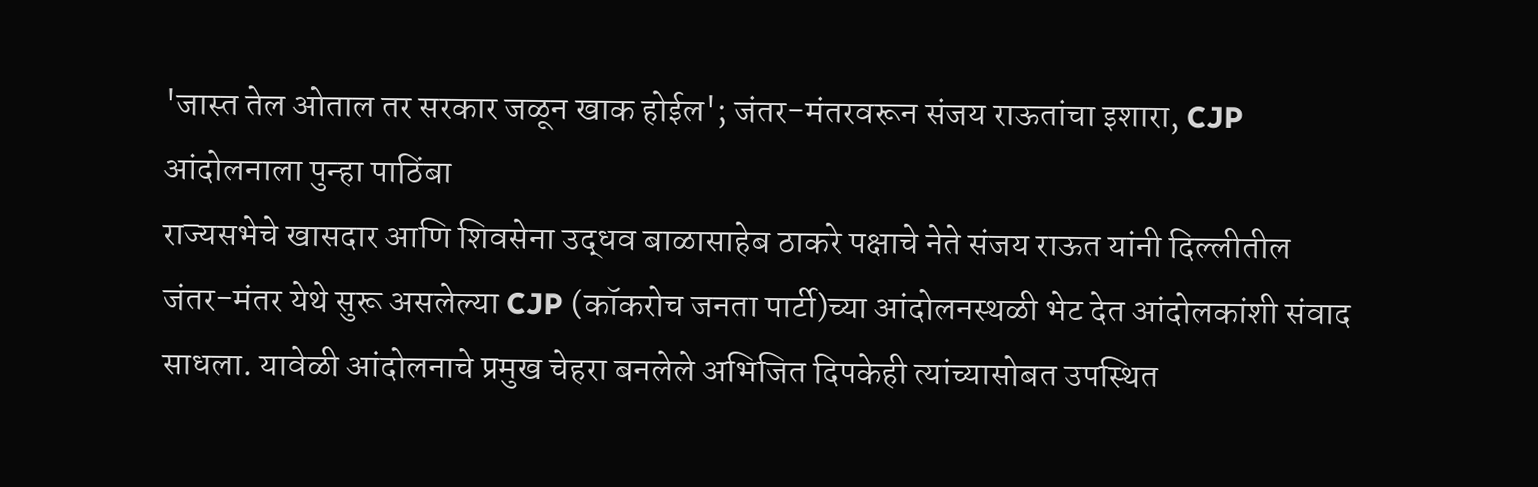'जास्त तेल ओताल तर सरकार जळून खाक होईल'; जंतर-मंतरवरून संजय राऊतांचा इशारा, CJP आंदोलनाला पुन्हा पाठिंबा
राज्यसभेचे खासदार आणि शिवसेना उद्धव बाळासाहेब ठाकरे पक्षाचे नेते संजय राऊत यांनी दिल्लीतील जंतर-मंतर येथे सुरू असलेल्या CJP (कॉकरोच जनता पार्टी)च्या आंदोलनस्थळी भेट देत आंदोलकांशी संवाद साधला. यावेळी आंदोलनाचे प्रमुख चेहरा बनलेले अभिजित दिपकेही त्यांच्यासोबत उपस्थित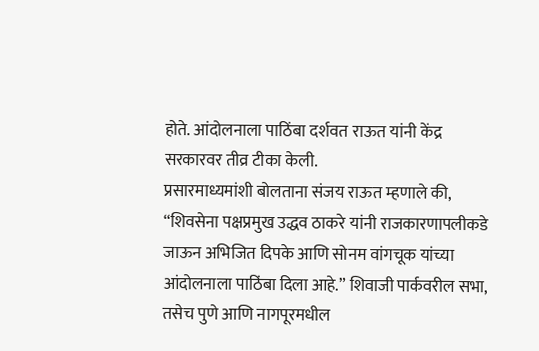होते. आंदोलनाला पाठिंबा दर्शवत राऊत यांनी केंद्र सरकारवर तीव्र टीका केली.
प्रसारमाध्यमांशी बोलताना संजय राऊत म्हणाले की, “शिवसेना पक्षप्रमुख उद्धव ठाकरे यांनी राजकारणापलीकडे जाऊन अभिजित दिपके आणि सोनम वांगचूक यांच्या आंदोलनाला पाठिंबा दिला आहे.” शिवाजी पार्कवरील सभा, तसेच पुणे आणि नागपूरमधील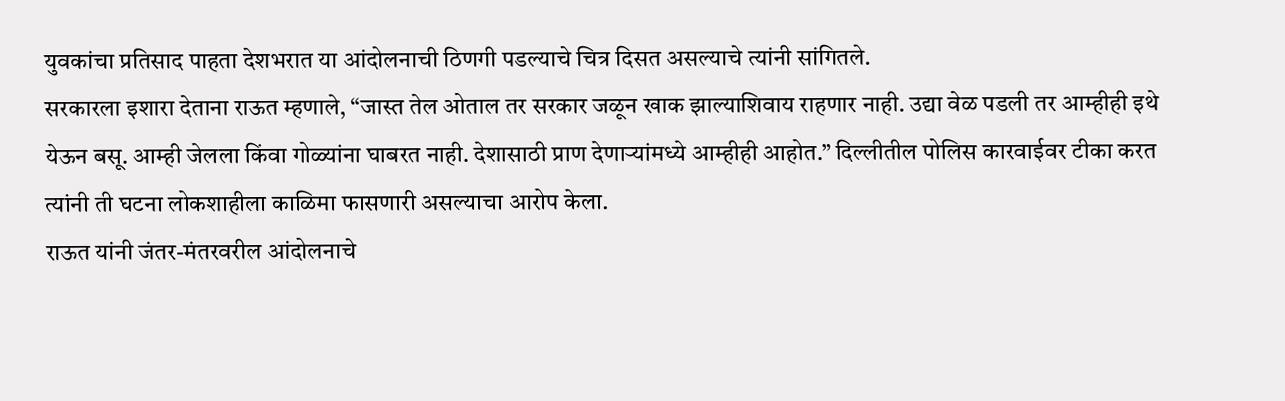युवकांचा प्रतिसाद पाहता देशभरात या आंदोलनाची ठिणगी पडल्याचे चित्र दिसत असल्याचे त्यांनी सांगितले.
सरकारला इशारा देताना राऊत म्हणाले, “जास्त तेल ओताल तर सरकार जळून खाक झाल्याशिवाय राहणार नाही. उद्या वेळ पडली तर आम्हीही इथे येऊन बसू. आम्ही जेलला किंवा गोळ्यांना घाबरत नाही. देशासाठी प्राण देणाऱ्यांमध्ये आम्हीही आहोत.” दिल्लीतील पोलिस कारवाईवर टीका करत त्यांनी ती घटना लोकशाहीला काळिमा फासणारी असल्याचा आरोप केला.
राऊत यांनी जंतर-मंतरवरील आंदोलनाचे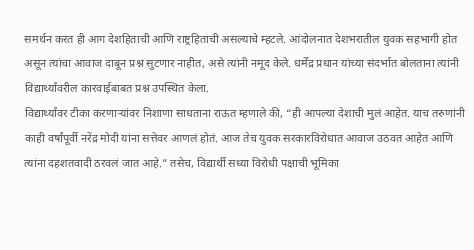समर्थन करत ही आग देशहिताची आणि राष्ट्रहिताची असल्याचे म्हटले. आंदोलनात देशभरातील युवक सहभागी होत असून त्यांचा आवाज दाबून प्रश्न सुटणार नाहीत, असे त्यांनी नमूद केले. धर्मेंद्र प्रधान यांच्या संदर्भात बोलताना त्यांनी विद्यार्थ्यांवरील कारवाईबाबत प्रश्न उपस्थित केला.
विद्यार्थ्यांवर टीका करणाऱ्यांवर निशाणा साधताना राऊत म्हणाले की, “ही आपल्या देशाची मुलं आहेत. याच तरुणांनी काही वर्षांपूर्वी नरेंद्र मोदी यांना सत्तेवर आणलं होतं. आज तेच युवक सरकारविरोधात आवाज उठवत आहेत आणि त्यांना दहशतवादी ठरवलं जात आहे.” तसेच, विद्यार्थी सध्या विरोधी पक्षाची भूमिका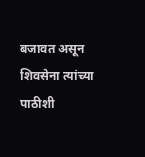बजावत असून शिवसेना त्यांच्या पाठीशी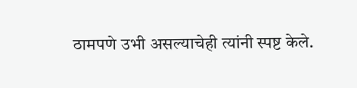ठामपणे उभी असल्याचेही त्यांनी स्पष्ट केले.